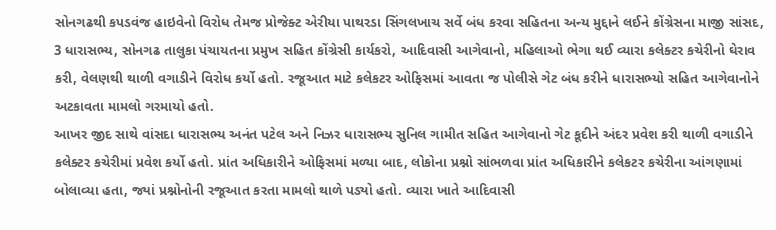સોનગઢથી કપડવંજ હાઇવેનો વિરોધ તેમજ પ્રોજેક્ટ એરીયા પાથરડા સિંગલખાચ સર્વે બંધ કરવા સહિતના અન્ય મુદ્દાને લઈને કોંગ્રેસના માજી સાંસદ, 3 ધારાસભ્ય, સોનગઢ તાલુકા પંચાયતના પ્રમુખ સહિત કોંગ્રેસી કાર્યકરો, આદિવાસી આગેવાનો, મહિલાઓ ભેગા થઈ વ્યારા કલેક્ટર કચેરીનો ઘેરાવ કરી, વેલણથી થાળી વગાડીને વિરોધ કર્યો હતો. રજૂઆત માટે કલેકટર ઓફિસમાં આવતા જ પોલીસે ગેટ બંધ કરીને ધારાસભ્યો સહિત આગેવાનોને અટકાવતા મામલો ગરમાયો હતો.
આખર જીદ સાથે વાંસદા ધારાસભ્ય અનંત પટેલ અને નિઝર ધારાસભ્ય સુનિલ ગામીત સહિત આગેવાનો ગેટ કૂદીને અંદર પ્રવેશ કરી થાળી વગાડીને કલેક્ટર કચેરીમાં પ્રવેશ કર્યો હતો. પ્રાંત અધિકારીને ઓફિસમાં મળ્યા બાદ, લોકોના પ્રશ્નો સાંભળવા પ્રાંત અધિકારીને કલેકટર કચેરીના આંગણામાં બોલાવ્યા હતા, જ્યાં પ્રશ્નોનોની રજૂઆત કરતા મામલો થાળે પડ્યો હતો. વ્યારા ખાતે આદિવાસી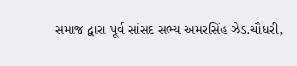સમાજ દ્વારા પૂર્વ સાંસદ સભ્ય અમરસિંહ ઝેડ.ચૌધરી,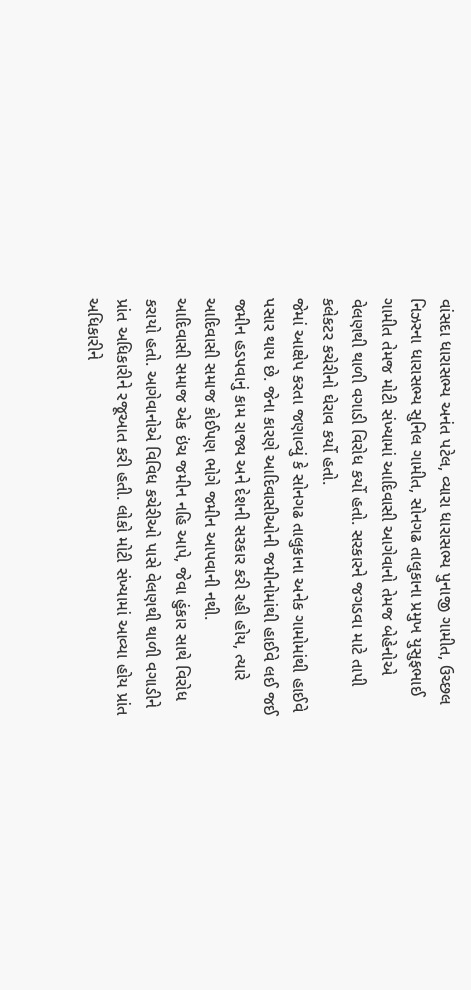વાંસદા ધારાસભ્ય અનંત પટેલ, વ્યારા ધારાસભ્ય પુનાજી ગામીત, ઉચ્છલ નિઝરના ધારાસભ્ય સુનિલ ગામીત, સોનગઢ તાલુકાના પ્રમુખ યુસુફભાઈ ગામીત તેમજ મોટી સંખ્યામાં આદિવાસી આગેવાનો તેમજ બેહેનોએ વેલણથી થાળી વગાડી વિરોધ કર્યો હતો. સરકારને જગડવા માટે તાપી કલેકટર કચેરીનો ઘેરાવ કર્યો હતો.
જેમાં આક્ષેપ કરતા જણાવ્યું કે સોનગઢ તાલુકાના અનેક ગામોમાંથી હાઈવે પસાર થાય છે. જેના કારણે આદિવાસીઓની જમીનોમાંથી હાઈવે લઈ જઈ જમીન હડપવાનું કામ રાજ્ય અને દેશની સરકાર કરી રહી હોય, ત્યારે આદિવાસી સમાજ કોઈપણ ભોગે જમીન આપવાની નથી.
આદિવાસી સમાજ એક ઇંચ જમીન નહિ આપે, જેવા હુંકાર સાથે વિરોધ કરાયો હતો. આગેવાનોએ વિવિધ કચેરીઓ પાસે વેલણથી થાળી વગાડીને પ્રાંત અધિકારીને રજૂઆત કરી હતી. લોકો મોટી સંખ્યામાં આવ્યા હોય પ્રાંત અધિકારીને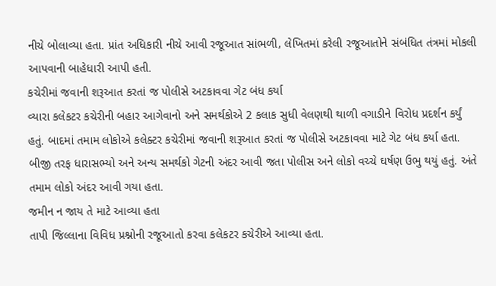નીચે બોલાવ્યા હતા. પ્રાંત અધિકારી નીચે આવી રજૂઆત સાંભળી, લેખિતમાં કરેલી રજૂઆતોને સંબંધિત તંત્રમાં મોકલી આપવાની બાહેધારી આપી હતી.
કચેરીમાં જવાની શરૂઆત કરતાં જ પોલીસે અટકાવવા ગેટ બંધ કર્યા
વ્યારા કલેકટર કચેરીની બહાર આગેવાનો અને સમર્થકોએ 2 કલાક સુધી વેલણથી થાળી વગાડીને વિરોધ પ્રદર્શન કર્યું હતું. બાદમાં તમામ લોકોએ કલેક્ટર કચેરીમાં જવાની શરૂઆત કરતાં જ પોલીસે અટકાવવા માટે ગેટ બંધ કર્યા હતા. બીજી તરફ ધારાસભ્યો અને અન્ય સમર્થકો ગેટની અંદર આવી જતા પોલીસ અને લોકો વચ્ચે ઘર્ષણ ઉભુ થયું હતું. અંતે તમામ લોકો અંદર આવી ગયા હતા.
જમીન ન જાય તે માટે આવ્યા હતા
તાપી જિલ્લાના વિવિધ પ્રશ્નોની રજૂઆતો કરવા કલેકટર કચેરીએ આવ્યા હતા.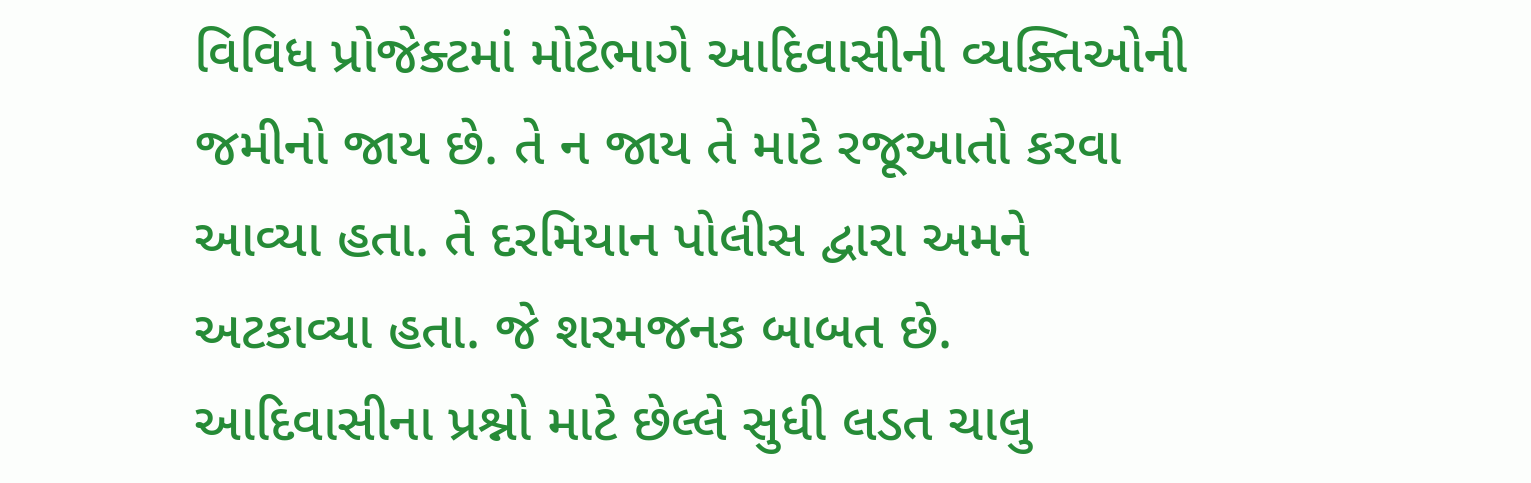વિવિધ પ્રોજેક્ટમાં મોટેભાગે આદિવાસીની વ્યક્તિઓની જમીનો જાય છે. તે ન જાય તે માટે રજૂઆતો કરવા આવ્યા હતા. તે દરમિયાન પોલીસ દ્વારા અમને અટકાવ્યા હતા. જે શરમજનક બાબત છે. આદિવાસીના પ્રશ્નો માટે છેલ્લે સુધી લડત ચાલુ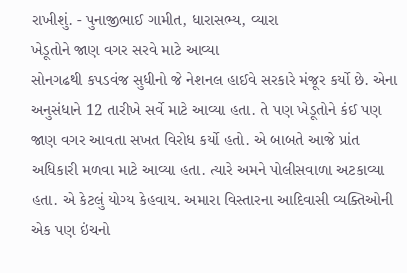રાખીશું. - પુનાજીભાઈ ગામીત, ધારાસભ્ય, વ્યારા
ખેડૂતોને જાણ વગર સરવે માટે આવ્યા
સોનગઢથી કપડવંજ સુધીનો જે નેશનલ હાઈવે સરકારે મંજૂર કર્યો છે. એના અનુસંધાને 12 તારીખે સર્વે માટે આવ્યા હતા. તે પણ ખેડૂતોને કંઈ પણ જાણ વગર આવતા સખત વિરોધ કર્યો હતો. એ બાબતે આજે પ્રાંત અધિકારી મળવા માટે આવ્યા હતા. ત્યારે અમને પોલીસવાળા અટકાવ્યા હતા. એ કેટલું યોગ્ય કેહવાય. અમારા વિસ્તારના આદિવાસી વ્યક્તિઓની એક પણ ઇંચનો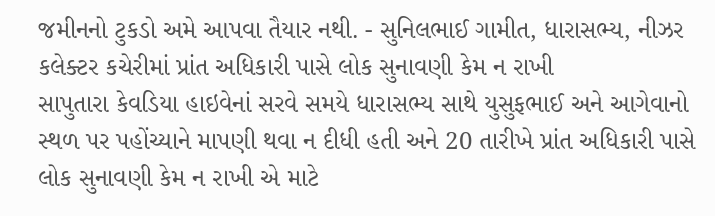જમીનનો ટુકડો અમે આપવા તૈયાર નથી. - સુનિલભાઈ ગામીત, ધારાસભ્ય, નીઝર
કલેક્ટર કચેરીમાં પ્રાંત અધિકારી પાસે લોક સુનાવણી કેમ ન રાખી
સાપુતારા કેવડિયા હાઇવેનાં સરવે સમયે ધારાસભ્ય સાથે યુસુફભાઈ અને આગેવાનો સ્થળ પર પહોંચ્યાને માપણી થવા ન દીધી હતી અને 20 તારીખે પ્રાંત અધિકારી પાસે લોક સુનાવણી કેમ ન રાખી એ માટે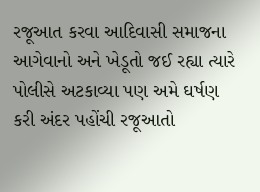રજૂઆત કરવા આદિવાસી સમાજના આગેવાનો અને ખેડૂતો જઈ રહ્યા ત્યારે પોલીસે અટકાવ્યા પણ અમે ઘર્ષણ કરી અંદર પહોંચી રજૂઆતો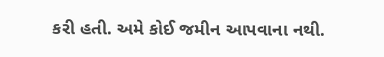કરી હતી. અમે કોઈ જમીન આપવાના નથી.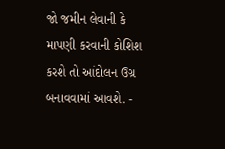જો જમીન લેવાની કે માપણી કરવાની કોશિશ કરશે તો આંદોલન ઉગ્ર બનાવવામાં આવશે. -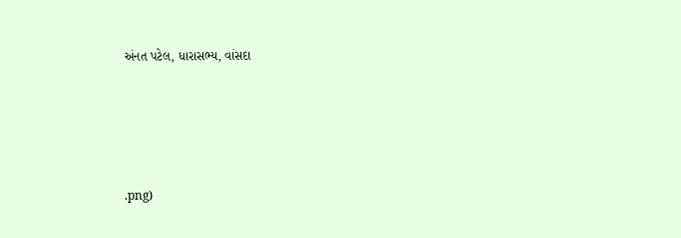અંનત પટેલ, ધારાસભ્ય, વાંસદા




.png)